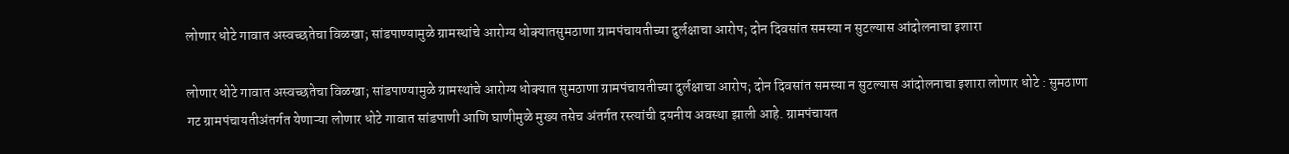लोणार धोटे गावात अस्वच्छतेचा विळखा; सांडपाण्यामुळे ग्रामस्थांचे आरोग्य धोक्यातसुमठाणा ग्रामपंचायतीच्या दुर्लक्षाचा आरोप; दोन दिवसांत समस्या न सुटल्यास आंदोलनाचा इशारा

लोणार धोटे गावात अस्वच्छतेचा विळखा; सांडपाण्यामुळे ग्रामस्थांचे आरोग्य धोक्यात सुमठाणा ग्रामपंचायतीच्या दुर्लक्षाचा आरोप; दोन दिवसांत समस्या न सुटल्यास आंदोलनाचा इशारा लोणार धोटे : सुमठाणा गट ग्रामपंचायतीअंतर्गत येणाऱ्या लोणार धोटे गावात सांडपाणी आणि घाणीमुळे मुख्य तसेच अंतर्गत रस्त्यांची दयनीय अवस्था झाली आहे. ग्रामपंचायत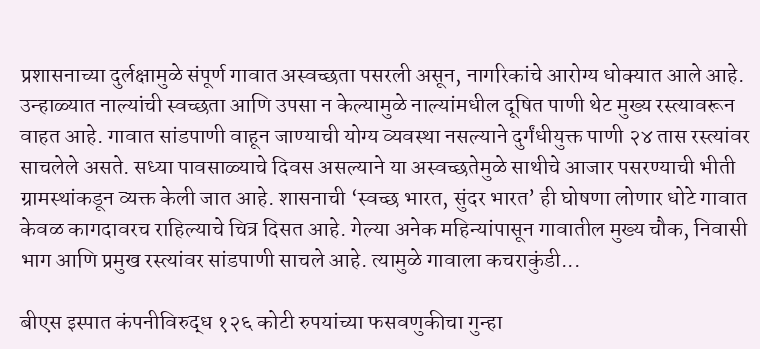प्रशासनाच्या दुर्लक्षामुळे संपूर्ण गावात अस्वच्छता पसरली असून, नागरिकांचे आरोग्य धोक्यात आले आहे. उन्हाळ्यात नाल्यांची स्वच्छता आणि उपसा न केल्यामुळे नाल्यांमधील दूषित पाणी थेट मुख्य रस्त्यावरून वाहत आहे. गावात सांडपाणी वाहून जाण्याची योग्य व्यवस्था नसल्याने दुर्गंधीयुक्त पाणी २४ तास रस्त्यांवर साचलेले असते. सध्या पावसाळ्याचे दिवस असल्याने या अस्वच्छतेमुळे साथीचे आजार पसरण्याची भीती ग्रामस्थांकडून व्यक्त केली जात आहे. शासनाची ‘स्वच्छ भारत, सुंदर भारत’ ही घोषणा लोणार धोटे गावात केवळ कागदावरच राहिल्याचे चित्र दिसत आहे. गेल्या अनेक महिन्यांपासून गावातील मुख्य चौक, निवासी भाग आणि प्रमुख रस्त्यांवर सांडपाणी साचले आहे. त्यामुळे गावाला कचराकुंडी...

बीएस इस्पात कंपनीविरुद्ध १२६ कोटी रुपयांच्या फसवणुकीचा गुन्हा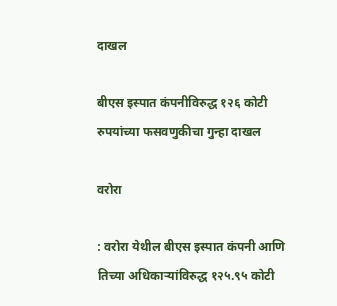दाखल

बीएस इस्पात कंपनीविरुद्ध १२६ कोटी रुपयांच्या फसवणुकीचा गुन्हा दाखल

वरोरा

: वरोरा येथील बीएस इस्पात कंपनी आणि तिच्या अधिकाऱ्यांविरुद्ध १२५.९५ कोटी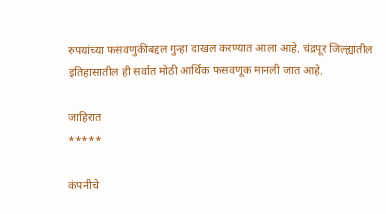रुपयांच्या फसवणुकीबद्दल गुन्हा दाखल करण्यात आला आहे. चंद्रपूर जिल्ह्यातील इतिहासातील ही सर्वात मोठी आर्थिक फसवणूक मानली जात आहे.

जाहिरात
*****

कंपनीचे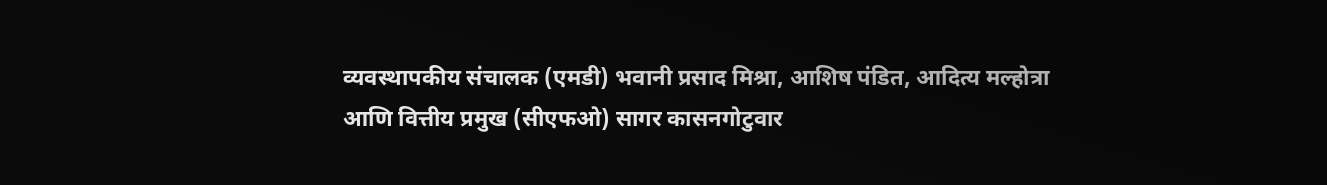व्यवस्थापकीय संचालक (एमडी) भवानी प्रसाद मिश्रा, आशिष पंडित, आदित्य मल्होत्रा आणि वित्तीय प्रमुख (सीएफओ) सागर कासनगोटुवार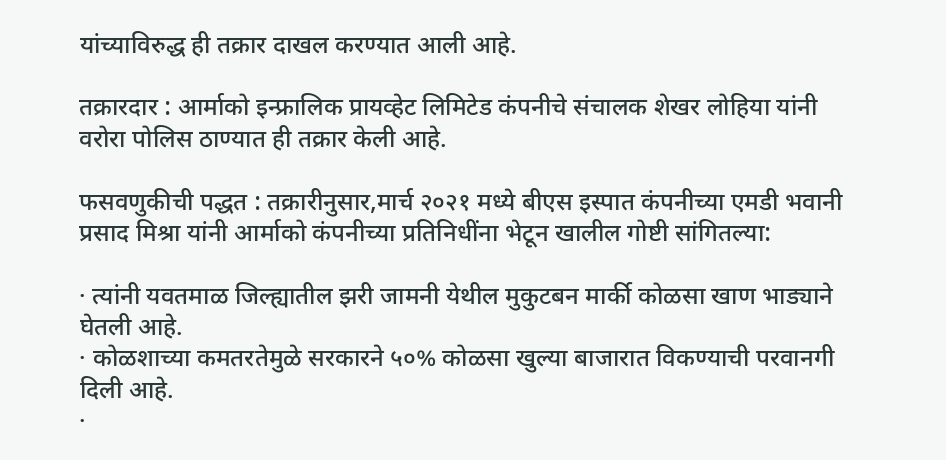यांच्याविरुद्ध ही तक्रार दाखल करण्यात आली आहे.

तक्रारदार : आर्माको इन्फ्रालिक प्रायव्हेट लिमिटेड कंपनीचे संचालक शेखर लोहिया यांनी वरोरा पोलिस ठाण्यात ही तक्रार केली आहे.

फसवणुकीची पद्धत : तक्रारीनुसार,मार्च २०२१ मध्ये बीएस इस्पात कंपनीच्या एमडी भवानी प्रसाद मिश्रा यांनी आर्माको कंपनीच्या प्रतिनिधींना भेटून खालील गोष्टी सांगितल्या:

· त्यांनी यवतमाळ जिल्ह्यातील झरी जामनी येथील मुकुटबन मार्की कोळसा खाण भाड्याने घेतली आहे.
· कोळशाच्या कमतरतेमुळे सरकारने ५०% कोळसा खुल्या बाजारात विकण्याची परवानगी दिली आहे.
·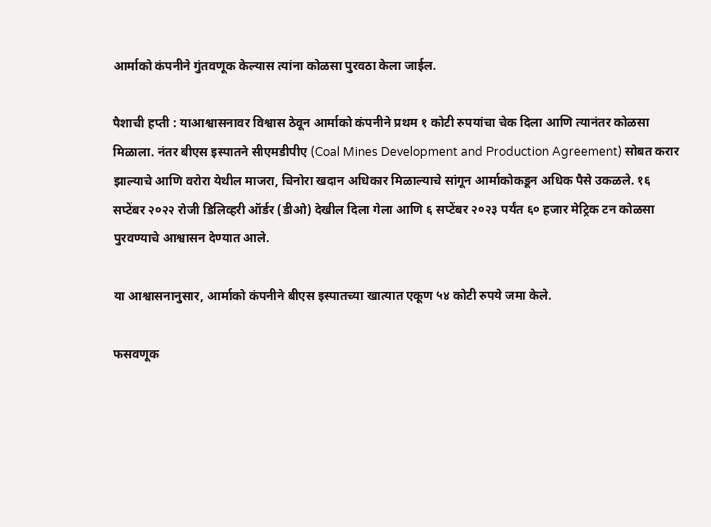आर्माको कंपनीने गुंतवणूक केल्यास त्यांना कोळसा पुरवठा केला जाईल.

पैशाची हप्ती : याआश्वासनावर विश्वास ठेवून आर्माको कंपनीने प्रथम १ कोटी रुपयांचा चेक दिला आणि त्यानंतर कोळसा मिळाला. नंतर बीएस इस्पातने सीएमडीपीए (Coal Mines Development and Production Agreement) सोबत करार झाल्याचे आणि वरोरा येथील माजरा, चिनोरा खदान अधिकार मिळाल्याचे सांगून आर्माकोकडून अधिक पैसे उकळले. १६ सप्टेंबर २०२२ रोजी डिलिव्हरी ऑर्डर (डीओ) देखील दिला गेला आणि ६ सप्टेंबर २०२३ पर्यंत ६० हजार मेट्रिक टन कोळसा पुरवण्याचे आश्वासन देण्यात आले.

या आश्वासनानुसार, आर्माको कंपनीने बीएस इस्पातच्या खात्यात एकूण ५४ कोटी रुपये जमा केले.

फसवणूक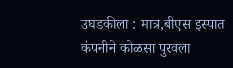उघडकीला : मात्र,बीएस इस्पात कंपनीने कोळसा पुरवला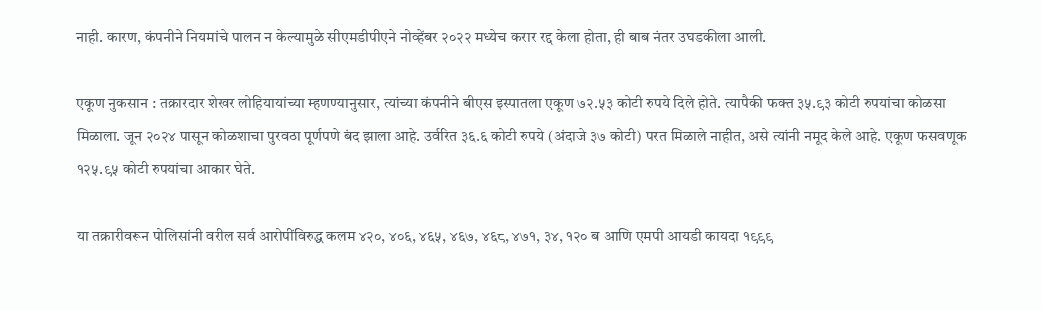नाही. कारण, कंपनीने नियमांचे पालन न केल्यामुळे सीएमडीपीएने नोव्हेंबर २०२२ मध्येच करार रद्द केला होता, ही बाब नंतर उघडकीला आली.

एकूण नुकसान : तक्रारदार शेखर लोहियायांच्या म्हणण्यानुसार, त्यांच्या कंपनीने बीएस इस्पातला एकूण ७२.५३ कोटी रुपये दिले होते. त्यापैकी फक्त ३५.९३ कोटी रुपयांचा कोळसा मिळाला. जून २०२४ पासून कोळशाचा पुरवठा पूर्णपणे बंद झाला आहे. उर्वरित ३६.६ कोटी रुपये (अंदाजे ३७ कोटी) परत मिळाले नाहीत, असे त्यांनी नमूद केले आहे. एकूण फसवणूक १२५.९५ कोटी रुपयांचा आकार घेते.

या तक्रारीवरून पोलिसांनी वरील सर्व आरोपींविरुद्ध कलम ४२०, ४०६, ४६५, ४६७, ४६८, ४७१, ३४, १२० ब आणि एमपी आयडी कायदा १९९९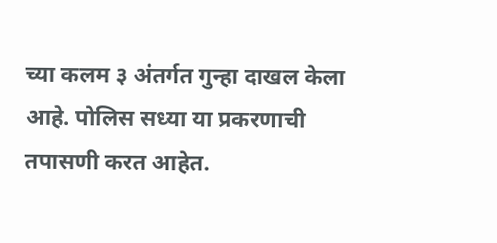च्या कलम ३ अंतर्गत गुन्हा दाखल केला आहे. पोलिस सध्या या प्रकरणाची तपासणी करत आहेत.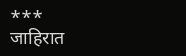***
जाहिरात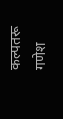कल्पतरू गणेश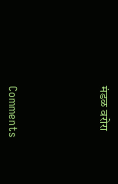मंडळ वरोरा





Comments